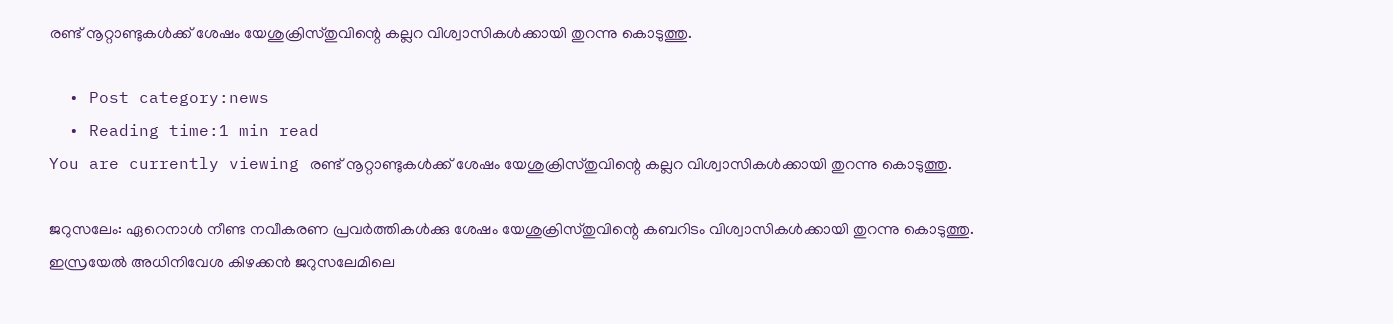രണ്ട് നൂറ്റാണ്ടുകള്‍ക്ക് ശേഷം യേശുക്രിസ്തുവിന്റെ കല്ലറ വിശ്വാസികള്‍ക്കായി തുറന്നു കൊടുത്തു.

  • Post category:news
  • Reading time:1 min read
You are currently viewing രണ്ട് നൂറ്റാണ്ടുകള്‍ക്ക് ശേഷം യേശുക്രിസ്തുവിന്റെ കല്ലറ വിശ്വാസികള്‍ക്കായി തുറന്നു കൊടുത്തു.

ജറുസലേം: ഏറെനാള്‍ നീണ്ട നവീകരണ പ്രവര്‍ത്തികള്‍ക്കു ശേഷം യേശുക്രിസ്തുവിന്റെ കബറിടം വിശ്വാസികള്‍ക്കായി തുറന്നു കൊടുത്തു. ഇസ്രയേല്‍ അധിനിവേശ കിഴക്കന്‍ ജറുസലേമിലെ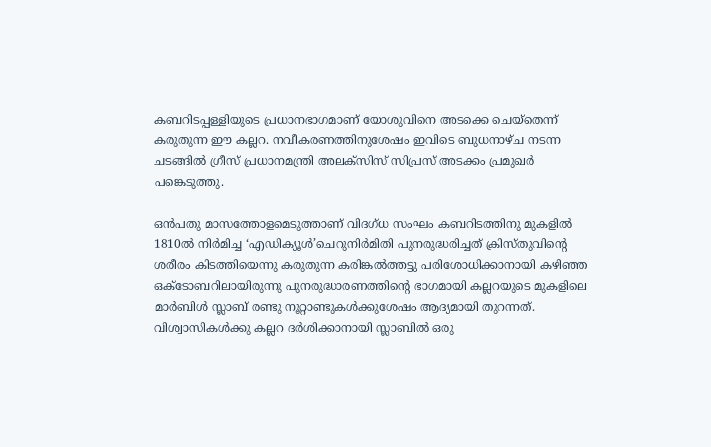കബറിടപ്പള്ളിയുടെ പ്രധാനഭാഗമാണ് യോശുവിനെ അടക്കെ ചെയ്‌തെന്ന് കരുതുന്ന ഈ കല്ലറ. നവീകരണത്തിനുശേഷം ഇവിടെ ബുധനാഴ്ച നടന്ന ചടങ്ങില്‍ ഗ്രീസ് പ്രധാനമന്ത്രി അലക്‌സിസ് സിപ്രസ് അടക്കം പ്രമുഖര്‍ പങ്കെടുത്തു.

ഒന്‍പതു മാസത്തോളമെടുത്താണ് വിദഗ്ധ സംഘം കബറിടത്തിനു മുകളില്‍ 1810ല്‍ നിര്‍മിച്ച ‘എഡിക്യൂള്‍’ചെറുനിര്‍മിതി പുനരുദ്ധരിച്ചത് ക്രിസ്തുവിന്റെ ശരീരം കിടത്തിയെന്നു കരുതുന്ന കരിങ്കല്‍ത്തട്ടു പരിശോധിക്കാനായി കഴിഞ്ഞ ഒക്ടോബറിലായിരുന്നു പുനരുദ്ധാരണത്തിന്റെ ഭാഗമായി കല്ലറയുടെ മുകളിലെ മാര്‍ബിള്‍ സ്ലാബ് രണ്ടു നൂറ്റാണ്ടുകള്‍ക്കുശേഷം ആദ്യമായി തുറന്നത്. വിശ്വാസികള്‍ക്കു കല്ലറ ദര്‍ശിക്കാനായി സ്ലാബില്‍ ഒരു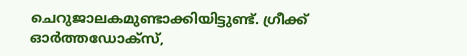ചെറുജാലകമുണ്ടാക്കിയിട്ടുണ്ട്. ഗ്രീക്ക് ഓര്‍ത്തഡോക്‌സ്,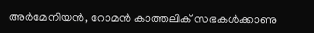അര്‍മേനിയന്‍, റോമന്‍ കാത്തലിക് സഭകള്‍ക്കാണു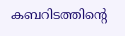കബറിടത്തിന്റെ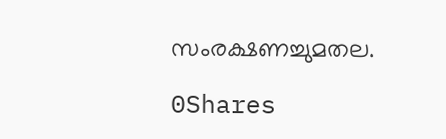സംരക്ഷണച്ചുമതല.

0Shares